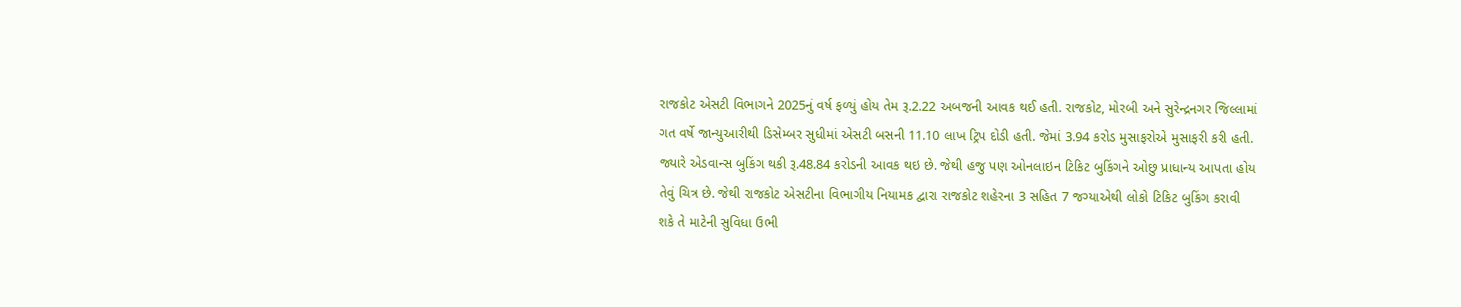રાજકોટ એસટી વિભાગને 2025નું વર્ષ ફળ્યું હોય તેમ રૂ.2.22 અબજની આવક થઈ હતી. રાજકોટ, મોરબી અને સુરેન્દ્રનગર જિલ્લામાં ગત વર્ષે જાન્યુઆરીથી ડિસેમ્બર સુધીમાં એસટી બસની 11.10 લાખ ટ્રિપ દોડી હતી. જેમાં 3.94 કરોડ મુસાફરોએ મુસાફરી કરી હતી. જ્યારે એડવાન્સ બુકિંગ થકી રૂ.48.84 કરોડની આવક થઇ છે. જેથી હજુ પણ ઓનલાઇન ટિકિટ બુકિંગને ઓછુ પ્રાધાન્ય આપતા હોય તેવું ચિત્ર છે. જેથી રાજકોટ એસટીના વિભાગીય નિયામક દ્વારા રાજકોટ શહેરના 3 સહિત 7 જગ્યાએથી લોકો ટિકિટ બુકિંગ કરાવી શકે તે માટેની સુવિધા ઉભી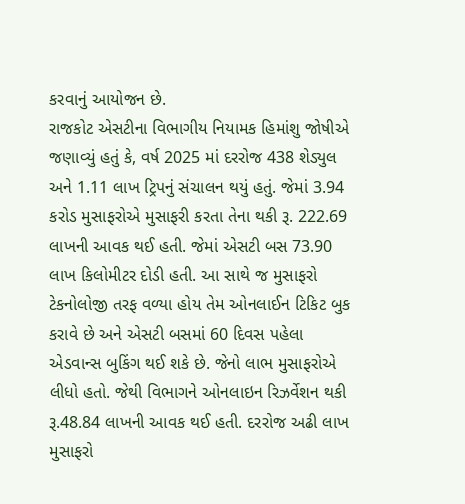કરવાનું આયોજન છે.
રાજકોટ એસટીના વિભાગીય નિયામક હિમાંશુ જોષીએ જણાવ્યું હતું કે, વર્ષ 2025 માં દરરોજ 438 શેડ્યુલ અને 1.11 લાખ ટ્રિપનું સંચાલન થયું હતું. જેમાં 3.94 કરોડ મુસાફરોએ મુસાફરી કરતા તેના થકી રૂ. 222.69 લાખની આવક થઈ હતી. જેમાં એસટી બસ 73.90 લાખ કિલોમીટર દોડી હતી. આ સાથે જ મુસાફરો ટેકનોલોજી તરફ વળ્યા હોય તેમ ઓનલાઈન ટિકિટ બુક કરાવે છે અને એસટી બસમાં 60 દિવસ પહેલા એડવાન્સ બુકિંગ થઈ શકે છે. જેનો લાભ મુસાફરોએ લીધો હતો. જેથી વિભાગને ઓનલાઇન રિઝર્વેશન થકી રૂ.48.84 લાખની આવક થઈ હતી. દરરોજ અઢી લાખ મુસાફરો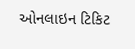ઓનલાઇન ટિકિટ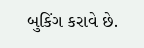બુકિંગ કરાવે છે.